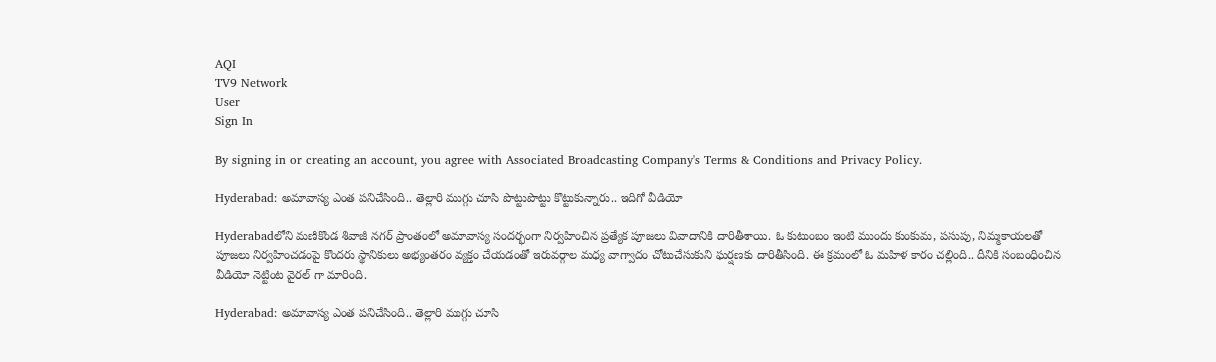AQI
TV9 Network
User
Sign In

By signing in or creating an account, you agree with Associated Broadcasting Company's Terms & Conditions and Privacy Policy.

Hyderabad: అమావాస్య ఎంత పనిచేసింది.. తెల్లారి ముగ్గు చూసి పొట్టుపొట్టు కొట్టుకున్నారు.. ఇదిగో వీడియో

Hyderabadలోని మణికొండ శివాజీ నగర్ ప్రాంతంలో అమావాస్య సందర్భంగా నిర్వహించిన ప్రత్యేక పూజలు వివాదానికి దారితీశాయి. ఓ కుటుంబం ఇంటి ముందు కుంకుమ, పసుపు, నిమ్మకాయలతో పూజలు నిర్వహించడంపై కొందరు స్థానికులు అభ్యంతరం వ్యక్తం చేయడంతో ఇరువర్గాల మధ్య వాగ్వాదం చోటుచేసుకుని ఘర్షణకు దారితీసింది. ఈ క్రమంలో ఓ మహిళ కారం చల్లింది.. దీనికి సంబంధించిన వీడియో నెట్టింట వైరల్ గా మారింది.

Hyderabad: అమావాస్య ఎంత పనిచేసింది.. తెల్లారి ముగ్గు చూసి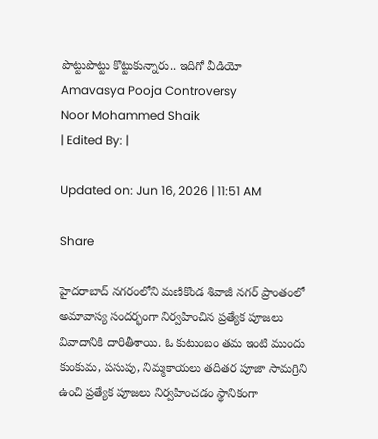పొట్టుపొట్టు కొట్టుకున్నారు.. ఇదిగో వీడియో
Amavasya Pooja Controversy
Noor Mohammed Shaik
| Edited By: |

Updated on: Jun 16, 2026 | 11:51 AM

Share

హైదరాబాద్ నగరంలోని మణికొండ శివాజీ నగర్ ప్రాంతంలో అమావాస్య సందర్భంగా నిర్వహించిన ప్రత్యేక పూజలు వివాదానికి దారితీశాయి. ఓ కుటుంబం తమ ఇంటి ముందు కుంకుమ, పసుపు, నిమ్మకాయలు తదితర పూజా సామగ్రిని ఉంచి ప్రత్యేక పూజలు నిర్వహించడం స్థానికంగా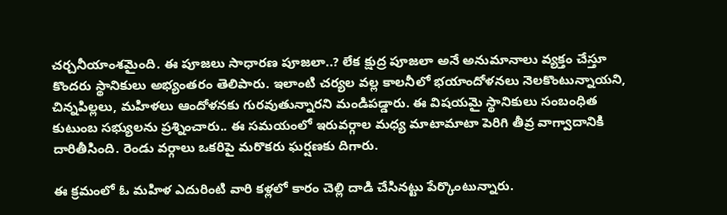చర్చనీయాంశమైంది. ఈ పూజలు సాధారణ పూజలా..? లేక క్షుద్ర పూజలా అనే అనుమానాలు వ్యక్తం చేస్తూ కొందరు స్థానికులు అభ్యంతరం తెలిపారు. ఇలాంటి చర్యల వల్ల కాలనీలో భయాందోళనలు నెలకొంటున్నాయని, చిన్నపిల్లలు, మహిళలు ఆందోళనకు గురవుతున్నారని మండిపడ్డారు. ఈ విషయమై స్థానికులు సంబంధిత కుటుంబ సభ్యులను ప్రశ్నించారు.. ఈ సమయంలో ఇరువర్గాల మధ్య మాటామాటా పెరిగి తీవ్ర వాగ్వాదానికి దారితీసింది. రెండు వర్గాలు ఒకరిపై మరొకరు ఘర్షణకు దిగారు.

ఈ క్రమంలో ఓ మహిళ ఎదురింటి వారి కళ్లలో కారం చెల్లి దాడి చేసినట్టు పేర్కొంటున్నారు.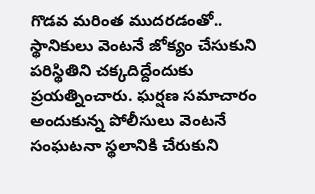గొడవ మరింత ముదరడంతో.. స్థానికులు వెంటనే జోక్యం చేసుకుని పరిస్థితిని చక్కదిద్దేందుకు ప్రయత్నించారు. ఘర్షణ సమాచారం అందుకున్న పోలీసులు వెంటనే సంఘటనా స్థలానికి చేరుకుని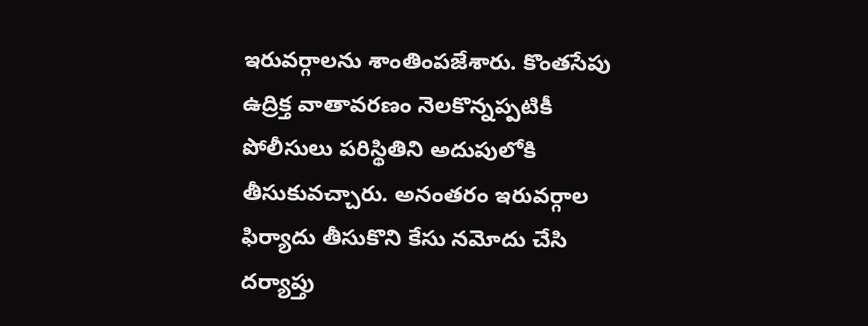ఇరువర్గాలను శాంతింపజేశారు. కొంతసేపు ఉద్రిక్త వాతావరణం నెలకొన్నప్పటికీ పోలీసులు పరిస్థితిని అదుపులోకి తీసుకువచ్చారు. అనంతరం ఇరువర్గాల ఫిర్యాదు తీసుకొని కేసు నమోదు చేసి దర్యాప్తు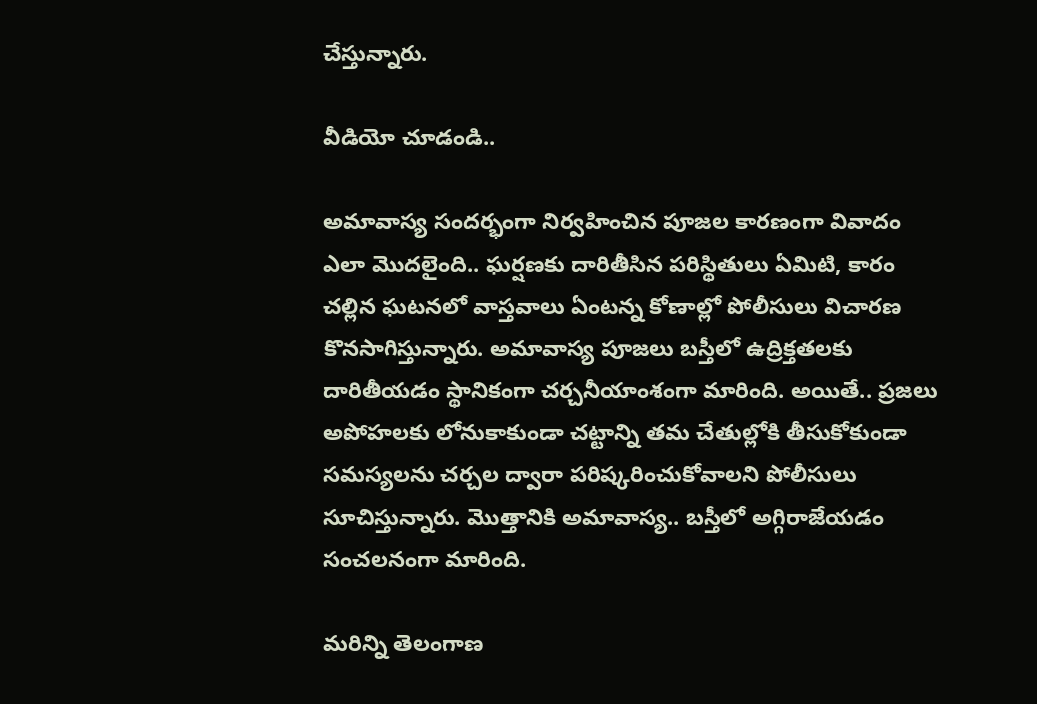చేస్తున్నారు.

వీడియో చూడండి..

అమావాస్య సందర్భంగా నిర్వహించిన పూజల కారణంగా వివాదం ఎలా మొదలైంది.. ఘర్షణకు దారితీసిన పరిస్థితులు ఏమిటి, కారం చల్లిన ఘటనలో వాస్తవాలు ఏంటన్న కోణాల్లో పోలీసులు విచారణ కొనసాగిస్తున్నారు. అమావాస్య పూజలు బస్తీలో ఉద్రిక్తతలకు దారితీయడం స్థానికంగా చర్చనీయాంశంగా మారింది. అయితే.. ప్రజలు అపోహలకు లోనుకాకుండా చట్టాన్ని తమ చేతుల్లోకి తీసుకోకుండా సమస్యలను చర్చల ద్వారా పరిష్కరించుకోవాలని పోలీసులు సూచిస్తున్నారు. మొత్తానికి అమావాస్య.. బస్తీలో అగ్గిరాజేయడం సంచలనంగా మారింది.

మరిన్ని తెలంగాణ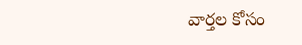వార్తల కోసం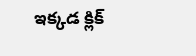ఇక్కడ క్లిక్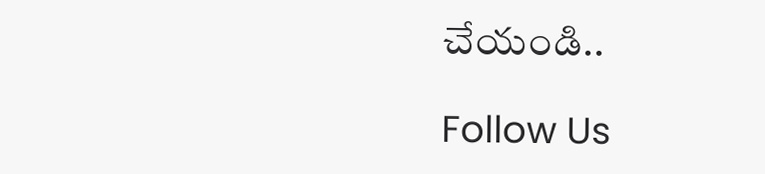చేయండి..

Follow Us